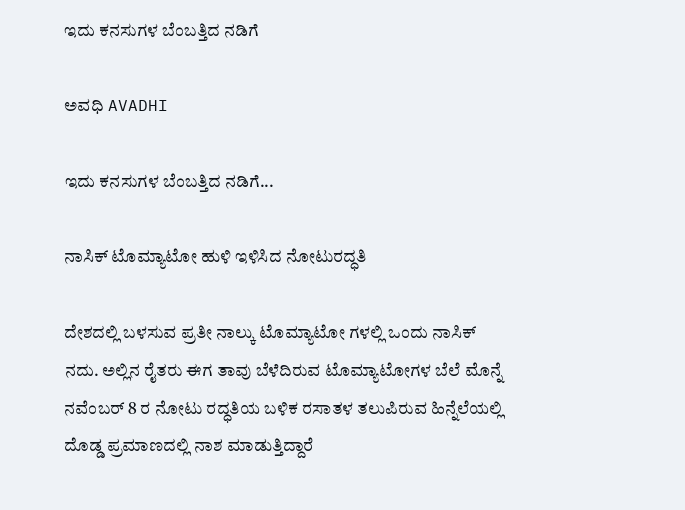ಇದು ಕನಸುಗಳ ಬೆಂಬತ್ತಿದ ನಡಿಗೆ‍

ಅವಧಿ AVADHI

ಇದು ಕನಸುಗಳ ಬೆಂಬತ್ತಿದ ನಡಿಗೆ...

ನಾಸಿಕ್ ಟೊಮ್ಯಾಟೋ ಹುಳಿ ಇಳಿಸಿದ ನೋಟುರದ್ಧತಿ

ದೇಶದಲ್ಲಿ ಬಳಸುವ ಪ್ರತೀ ನಾಲ್ಕು ಟೊಮ್ಯಾಟೋ ಗಳಲ್ಲಿ ಒಂದು ನಾಸಿಕ್ ನದು. ಅಲ್ಲಿನ ರೈತರು ಈಗ ತಾವು ಬೆಳೆದಿರುವ ಟೊಮ್ಯಾಟೋಗಳ ಬೆಲೆ ಮೊನ್ನೆ ನವೆಂಬರ್ 8 ರ ನೋಟು ರದ್ಧತಿಯ ಬಳಿಕ ರಸಾತಳ ತಲುಪಿರುವ ಹಿನ್ನೆಲೆಯಲ್ಲಿ ದೊಡ್ಡ ಪ್ರಮಾಣದಲ್ಲಿ ನಾಶ ಮಾಡುತ್ತಿದ್ದಾರೆ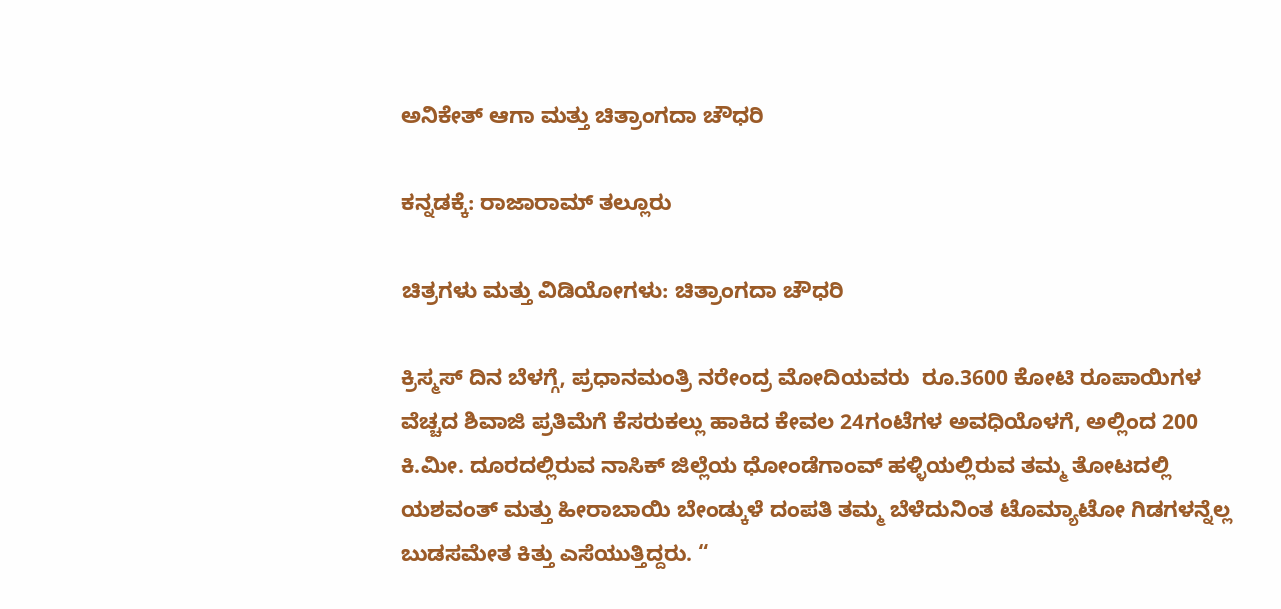ಅನಿಕೇತ್ ಆಗಾ ಮತ್ತು ಚಿತ್ರಾಂಗದಾ ಚೌಧರಿ

ಕನ್ನಡಕ್ಕೆ: ರಾಜಾರಾಮ್ ತಲ್ಲೂರು

ಚಿತ್ರಗಳು ಮತ್ತು ವಿಡಿಯೋಗಳು: ಚಿತ್ರಾಂಗದಾ ಚೌಧರಿ

ಕ್ರಿಸ್ಮಸ್ ದಿನ ಬೆಳಗ್ಗೆ, ಪ್ರಧಾನಮಂತ್ರಿ ನರೇಂದ್ರ ಮೋದಿಯವರು  ರೂ.3600 ಕೋಟಿ ರೂಪಾಯಿಗಳ ವೆಚ್ಚದ ಶಿವಾಜಿ ಪ್ರತಿಮೆಗೆ ಕೆಸರುಕಲ್ಲು ಹಾಕಿದ ಕೇವಲ 24ಗಂಟೆಗಳ ಅವಧಿಯೊಳಗೆ, ಅಲ್ಲಿಂದ 200 ಕಿ.ಮೀ. ದೂರದಲ್ಲಿರುವ ನಾಸಿಕ್ ಜಿಲ್ಲೆಯ ಧೋಂಡೆಗಾಂವ್ ಹಳ್ಳಿಯಲ್ಲಿರುವ ತಮ್ಮ ತೋಟದಲ್ಲಿ ಯಶವಂತ್ ಮತ್ತು ಹೀರಾಬಾಯಿ ಬೇಂಡ್ಕುಳೆ ದಂಪತಿ ತಮ್ಮ ಬೆಳೆದುನಿಂತ ಟೊಮ್ಯಾಟೋ ಗಿಡಗಳನ್ನೆಲ್ಲ ಬುಡಸಮೇತ ಕಿತ್ತು ಎಸೆಯುತ್ತಿದ್ದರು. “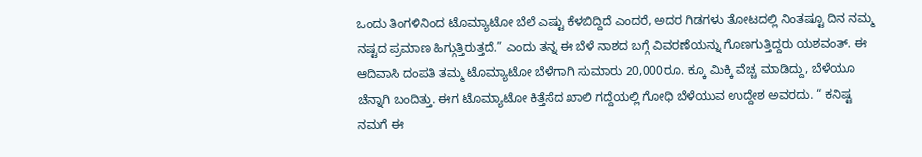ಒಂದು ತಿಂಗಳಿನಿಂದ ಟೊಮ್ಯಾಟೋ ಬೆಲೆ ಎಷ್ಟು ಕೆಳಬಿದ್ದಿದೆ ಎಂದರೆ, ಅದರ ಗಿಡಗಳು ತೋಟದಲ್ಲಿ ನಿಂತಷ್ಟೂ ದಿನ ನಮ್ಮ ನಷ್ಟದ ಪ್ರಮಾಣ ಹಿಗ್ಗುತ್ತಿರುತ್ತದೆ.” ಎಂದು ತನ್ನ ಈ ಬೆಳೆ ನಾಶದ ಬಗ್ಗೆ ವಿವರಣೆಯನ್ನು ಗೊಣಗುತ್ತಿದ್ದರು ಯಶವಂತ್. ಈ ಆದಿವಾಸಿ ದಂಪತಿ ತಮ್ಮ ಟೊಮ್ಯಾಟೋ ಬೆಳೆಗಾಗಿ ಸುಮಾರು 20,000ರೂ. ಕ್ಕೂ ಮಿಕ್ಕಿ ವೆಚ್ಚ ಮಾಡಿದ್ದು, ಬೆಳೆಯೂ ಚೆನ್ನಾಗಿ ಬಂದಿತ್ತು. ಈಗ ಟೊಮ್ಯಾಟೋ ಕಿತ್ತೆಸೆದ ಖಾಲಿ ಗದ್ದೆಯಲ್ಲಿ ಗೋಧಿ ಬೆಳೆಯುವ ಉದ್ದೇಶ ಅವರದು. “ ಕನಿಷ್ಟ ನಮಗೆ ಈ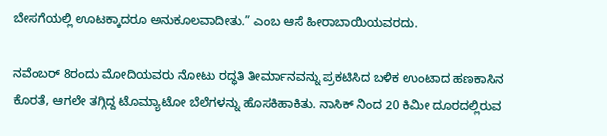ಬೇಸಗೆಯಲ್ಲಿ ಊಟಕ್ಕಾದರೂ ಅನುಕೂಲವಾದೀತು.” ಎಂಬ ಆಸೆ ಹೀರಾಬಾಯಿಯವರದು.

ನವೆಂಬರ್ 8ರಂದು ಮೋದಿಯವರು ನೋಟು ರದ್ಧತಿ ತೀರ್ಮಾನವನ್ನು ಪ್ರಕಟಿಸಿದ ಬಳಿಕ ಉಂಟಾದ ಹಣಕಾಸಿನ ಕೊರತೆ, ಆಗಲೇ ತಗ್ಗಿದ್ದ ಟೊಮ್ಯಾಟೋ ಬೆಲೆಗಳನ್ನು ಹೊಸಕಿಹಾಕಿತು. ನಾಸಿಕ್ ನಿಂದ 20 ಕಿಮೀ ದೂರದಲ್ಲಿರುವ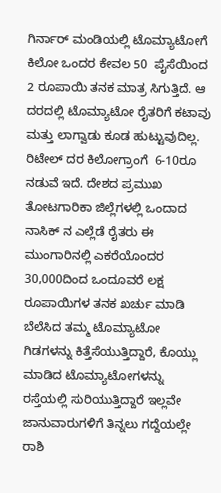ಗಿರ್ನಾರ್ ಮಂಡಿಯಲ್ಲಿ ಟೊಮ್ಯಾಟೋಗೆ ಕಿಲೋ ಒಂದರ ಕೇವಲ 50  ಪೈಸೆಯಿಂದ 2 ರೂಪಾಯಿ ತನಕ ಮಾತ್ರ ಸಿಗುತ್ತಿದೆ. ಆ ದರದಲ್ಲಿ ಟೊಮ್ಯಾಟೋ ರೈತರಿಗೆ ಕಟಾವು ಮತ್ತು ಲಾಗ್ವಾಡು ಕೂಡ ಹುಟ್ಟುವುದಿಲ್ಲ. ರಿಟೇಲ್ ದರ ಕಿಲೋಗ್ರಾಂಗೆ  6-10ರೂ ನಡುವೆ ಇದೆ. ದೇಶದ ಪ್ರಮುಖ ತೋಟಗಾರಿಕಾ ಜಿಲ್ಲೆಗಳಲ್ಲಿ ಒಂದಾದ ನಾಸಿಕ್ ನ ಎಲ್ಲೆಡೆ ರೈತರು ಈ ಮುಂಗಾರಿನಲ್ಲಿ ಎಕರೆಯೊಂದರ 30,000ದಿಂದ ಒಂದೂವರೆ ಲಕ್ಷ ರೂಪಾಯಿಗಳ ತನಕ ಖರ್ಚು ಮಾಡಿ ಬೆಲೆಸಿದ ತಮ್ಮ ಟೊಮ್ಯಾಟೋ ಗಿಡಗಳನ್ನು ಕಿತ್ತೆಸೆಯುತ್ತಿದ್ದಾರೆ, ಕೊಯ್ಲು ಮಾಡಿದ ಟೊಮ್ಯಾಟೋಗಳನ್ನು ರಸ್ತೆಯಲ್ಲಿ ಸುರಿಯುತ್ತಿದ್ದಾರೆ ಇಲ್ಲವೇ ಜಾನುವಾರುಗಳಿಗೆ ತಿನ್ನಲು ಗದ್ದೆಯಲ್ಲೇ ರಾಶಿ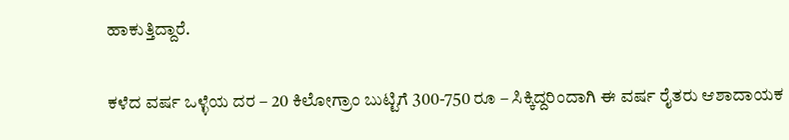ಹಾಕುತ್ತಿದ್ದಾರೆ.

ಕಳೆದ ವರ್ಷ ಒಳ್ಳೆಯ ದರ – 20 ಕಿಲೋಗ್ರಾಂ ಬುಟ್ಟಿಗೆ 300-750 ರೂ – ಸಿಕ್ಕಿದ್ದರಿಂದಾಗಿ ಈ ವರ್ಷ ರೈತರು ಆಶಾದಾಯಕ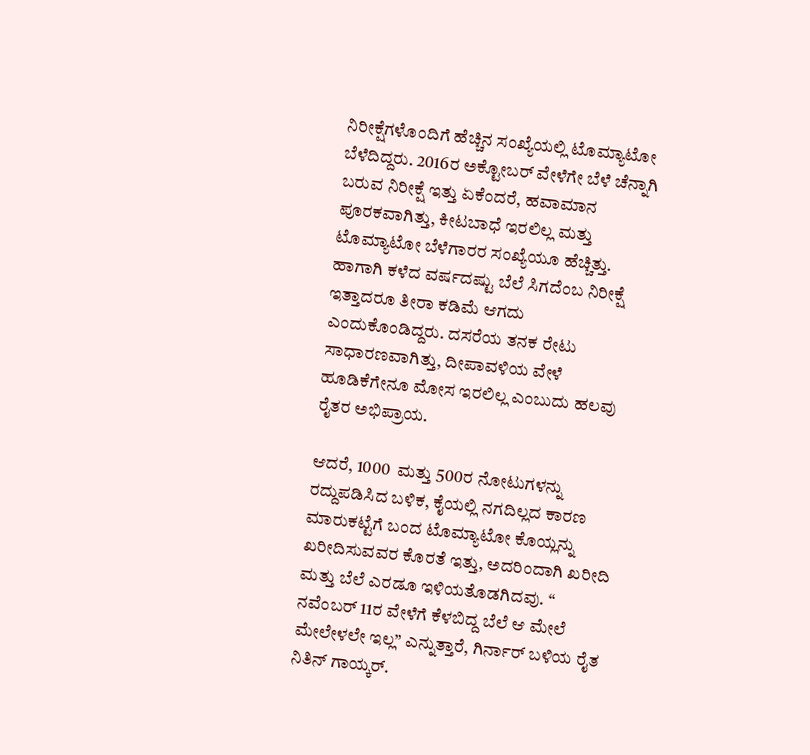ನಿರೀಕ್ಷೆಗಳೊಂದಿಗೆ ಹೆಚ್ಚಿನ ಸಂಖ್ಯೆಯಲ್ಲಿ ಟೊಮ್ಯಾಟೋ ಬೆಳೆದಿದ್ದರು. 2016ರ ಅಕ್ಟೋಬರ್ ವೇಳೆಗೇ ಬೆಳೆ ಚೆನ್ನಾಗಿ ಬರುವ ನಿರೀಕ್ಷೆ ಇತ್ತು ಏಕೆಂದರೆ, ಹವಾಮಾನ ಪೂರಕವಾಗಿತ್ತು, ಕೀಟಬಾಧೆ ಇರಲಿಲ್ಲ ಮತ್ತು ಟೊಮ್ಯಾಟೋ ಬೆಳೆಗಾರರ ಸಂಖ್ಯೆಯೂ ಹೆಚ್ಚಿತ್ತು. ಹಾಗಾಗಿ ಕಳೆದ ವರ್ಷದಷ್ಟು ಬೆಲೆ ಸಿಗದೆಂಬ ನಿರೀಕ್ಷೆ ಇತ್ತಾದರೂ ತೀರಾ ಕಡಿಮೆ ಆಗದು ಎಂದುಕೊಂಡಿದ್ದರು. ದಸರೆಯ ತನಕ ರೇಟು ಸಾಧಾರಣವಾಗಿತ್ತು, ದೀಪಾವಳಿಯ ವೇಳೆ ಹೂಡಿಕೆಗೇನೂ ಮೋಸ ಇರಲಿಲ್ಲ ಎಂಬುದು ಹಲವು ರೈತರ ಅಭಿಪ್ರಾಯ.

ಆದರೆ, 1000  ಮತ್ತು 500ರ ನೋಟುಗಳನ್ನು ರದ್ದುಪಡಿಸಿದ ಬಳಿಕ, ಕೈಯಲ್ಲಿ ನಗದಿಲ್ಲದ ಕಾರಣ ಮಾರುಕಟ್ಟೆಗೆ ಬಂದ ಟೊಮ್ಯಾಟೋ ಕೊಯ್ಲನ್ನು ಖರೀದಿಸುವವರ ಕೊರತೆ ಇತ್ತು, ಅದರಿಂದಾಗಿ ಖರೀದಿ ಮತ್ತು ಬೆಲೆ ಎರಡೂ ಇಳಿಯತೊಡಗಿದವು. “ ನವೆಂಬರ್ 11ರ ವೇಳೆಗೆ ಕೆಳಬಿದ್ದ ಬೆಲೆ ಆ ಮೇಲೆ ಮೇಲೇಳಲೇ ಇಲ್ಲ” ಎನ್ನುತ್ತಾರೆ, ಗಿರ್ನಾರ್ ಬಳಿಯ ರೈತ ನಿತಿನ್ ಗಾಯ್ಕರ್.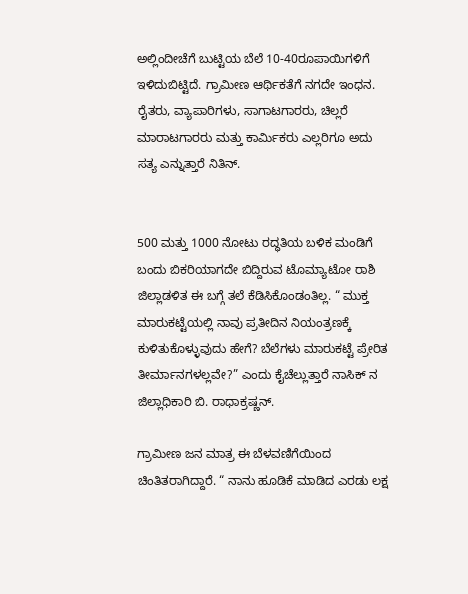ಅಲ್ಲಿಂದೀಚೆಗೆ ಬುಟ್ಟಿಯ ಬೆಲೆ 10-40ರೂಪಾಯಿಗಳಿಗೆ ಇಳಿದುಬಿಟ್ಟಿದೆ. ಗ್ರಾಮೀಣ ಆರ್ಥಿಕತೆಗೆ ನಗದೇ ಇಂಧನ. ರೈತರು, ವ್ಯಾಪಾರಿಗಳು, ಸಾಗಾಟಗಾರರು, ಚಿಲ್ಲರೆ ಮಾರಾಟಗಾರರು ಮತ್ತು ಕಾರ್ಮಿಕರು ಎಲ್ಲರಿಗೂ ಅದು ಸತ್ಯ ಎನ್ನುತ್ತಾರೆ ನಿತಿನ್.


500 ಮತ್ತು 1000 ನೋಟು ರದ್ಧತಿಯ ಬಳಿಕ ಮಂಡಿಗೆ ಬಂದು ಬಿಕರಿಯಾಗದೇ ಬಿದ್ದಿರುವ ಟೊಮ್ಯಾಟೋ ರಾಶಿ
ಜಿಲ್ಲಾಡಳಿತ ಈ ಬಗ್ಗೆ ತಲೆ ಕೆಡಿಸಿಕೊಂಡಂತಿಲ್ಲ. “ ಮುಕ್ತ ಮಾರುಕಟ್ಟೆಯಲ್ಲಿ ನಾವು ಪ್ರತೀದಿನ ನಿಯಂತ್ರಣಕ್ಕೆ ಕುಳಿತುಕೊಳ್ಳುವುದು ಹೇಗೆ? ಬೆಲೆಗಳು ಮಾರುಕಟ್ಟೆ ಪ್ರೇರಿತ ತೀರ್ಮಾನಗಳಲ್ಲವೇ?” ಎಂದು ಕೈಚೆಲ್ಲುತ್ತಾರೆ ನಾಸಿಕ್ ನ ಜಿಲ್ಲಾಧಿಕಾರಿ ಬಿ. ರಾಧಾಕ್ರಷ್ಣನ್.

ಗ್ರಾಮೀಣ ಜನ ಮಾತ್ರ ಈ ಬೆಳವಣಿಗೆಯಿಂದ ಚಿಂತಿತರಾಗಿದ್ದಾರೆ. “ ನಾನು ಹೂಡಿಕೆ ಮಾಡಿದ ಎರಡು ಲಕ್ಷ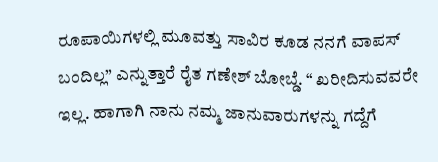ರೂಪಾಯಿಗಳಲ್ಲಿ ಮೂವತ್ತು ಸಾವಿರ ಕೂಡ ನನಗೆ ವಾಪಸ್ ಬಂದಿಲ್ಲ” ಎನ್ನುತ್ತಾರೆ ರೈತ ಗಣೇಶ್ ಬೋಬ್ಡೆ. “ ಖರೀದಿಸುವವರೇ ಇಲ್ಲ. ಹಾಗಾಗಿ ನಾನು ನಮ್ಮ ಜಾನುವಾರುಗಳನ್ನು ಗದ್ದೆಗೆ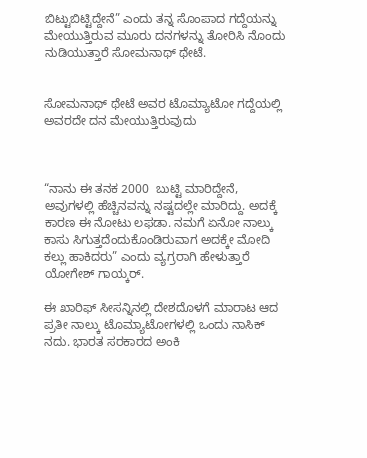ಬಿಟ್ಟುಬಿಟ್ಟಿದ್ದೇನೆ” ಎಂದು ತನ್ನ ಸೊಂಪಾದ ಗದ್ದೆಯನ್ನು ಮೇಯುತ್ತಿರುವ ಮೂರು ದನಗಳನ್ನು ತೋರಿಸಿ ನೊಂದು ನುಡಿಯುತ್ತಾರೆ ಸೋಮನಾಥ್ ಥೇಟೆ.


ಸೋಮನಾಥ್ ಥೇಟೆ ಅವರ ಟೊಮ್ಯಾಟೋ ಗದ್ದೆಯಲ್ಲಿ ಅವರದೇ ದನ ಮೇಯುತ್ತಿರುವುದು



“ನಾನು ಈ ತನಕ 2000  ಬುಟ್ಟಿ ಮಾರಿದ್ದೇನೆ, ಅವುಗಳಲ್ಲಿ ಹೆಚ್ಚಿನವನ್ನು ನಷ್ಟದಲ್ಲೇ ಮಾರಿದ್ದು. ಅದಕ್ಕೆ ಕಾರಣ ಈ ನೋಟು ಲಫಡಾ. ನಮಗೆ ಏನೋ ನಾಲ್ಕು ಕಾಸು ಸಿಗುತ್ತದೆಂದುಕೊಂಡಿರುವಾಗ ಅದಕ್ಕೇ ಮೋದಿ ಕಲ್ಲು ಹಾಕಿದರು” ಎಂದು ವ್ಯಗ್ರರಾಗಿ ಹೇಳುತ್ತಾರೆ ಯೋಗೇಶ್ ಗಾಯ್ಕರ್.

ಈ ಖಾರಿಫ್ ಸೀಸನ್ನಿನಲ್ಲಿ ದೇಶದೊಳಗೆ ಮಾರಾಟ ಆದ ಪ್ರತೀ ನಾಲ್ಕು ಟೊಮ್ಯಾಟೋಗಳಲ್ಲಿ ಒಂದು ನಾಸಿಕ್ ನದು. ಭಾರತ ಸರಕಾರದ ಅಂಕಿ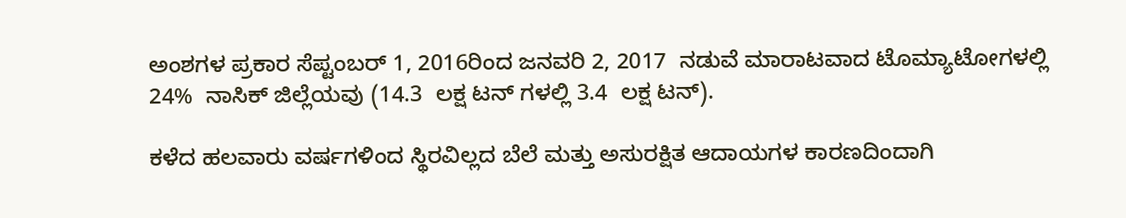ಅಂಶಗಳ ಪ್ರಕಾರ ಸೆಪ್ಟಂಬರ್ 1, 2016ರಿಂದ ಜನವರಿ 2, 2017  ನಡುವೆ ಮಾರಾಟವಾದ ಟೊಮ್ಯಾಟೋಗಳಲ್ಲಿ 24%  ನಾಸಿಕ್ ಜಿಲ್ಲೆಯವು (14.3  ಲಕ್ಷ ಟನ್ ಗಳಲ್ಲಿ 3.4  ಲಕ್ಷ ಟನ್).

ಕಳೆದ ಹಲವಾರು ವರ್ಷಗಳಿಂದ ಸ್ಥಿರವಿಲ್ಲದ ಬೆಲೆ ಮತ್ತು ಅಸುರಕ್ಷಿತ ಆದಾಯಗಳ ಕಾರಣದಿಂದಾಗಿ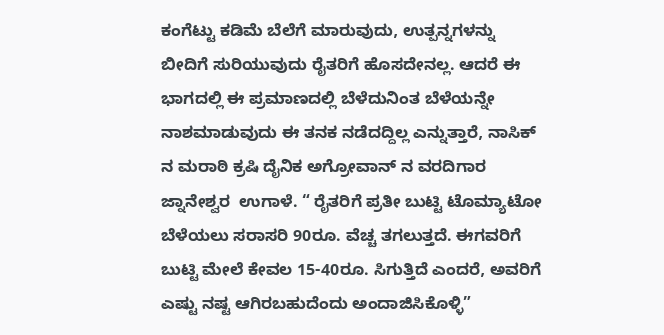ಕಂಗೆಟ್ಟು ಕಡಿಮೆ ಬೆಲೆಗೆ ಮಾರುವುದು, ಉತ್ಪನ್ನಗಳನ್ನು ಬೀದಿಗೆ ಸುರಿಯುವುದು ರೈತರಿಗೆ ಹೊಸದೇನಲ್ಲ. ಆದರೆ ಈ ಭಾಗದಲ್ಲಿ ಈ ಪ್ರಮಾಣದಲ್ಲಿ ಬೆಳೆದುನಿಂತ ಬೆಳೆಯನ್ನೇ ನಾಶಮಾಡುವುದು ಈ ತನಕ ನಡೆದದ್ದಿಲ್ಲ ಎನ್ನುತ್ತಾರೆ, ನಾಸಿಕ್ ನ ಮರಾಠಿ ಕ್ರಷಿ ದೈನಿಕ ಅಗ್ರೋವಾನ್ ನ ವರದಿಗಾರ ಜ್ನಾನೇಶ್ವರ  ಉಗಾಳೆ. “ ರೈತರಿಗೆ ಪ್ರತೀ ಬುಟ್ಟಿ ಟೊಮ್ಯಾಟೋ ಬೆಳೆಯಲು ಸರಾಸರಿ 90ರೂ. ವೆಚ್ಚ ತಗಲುತ್ತದೆ. ಈಗವರಿಗೆ ಬುಟ್ಟಿ ಮೇಲೆ ಕೇವಲ 15-40ರೂ. ಸಿಗುತ್ತಿದೆ ಎಂದರೆ, ಅವರಿಗೆ ಎಷ್ಟು ನಷ್ಟ ಆಗಿರಬಹುದೆಂದು ಅಂದಾಜಿಸಿಕೊಳ್ಳಿ”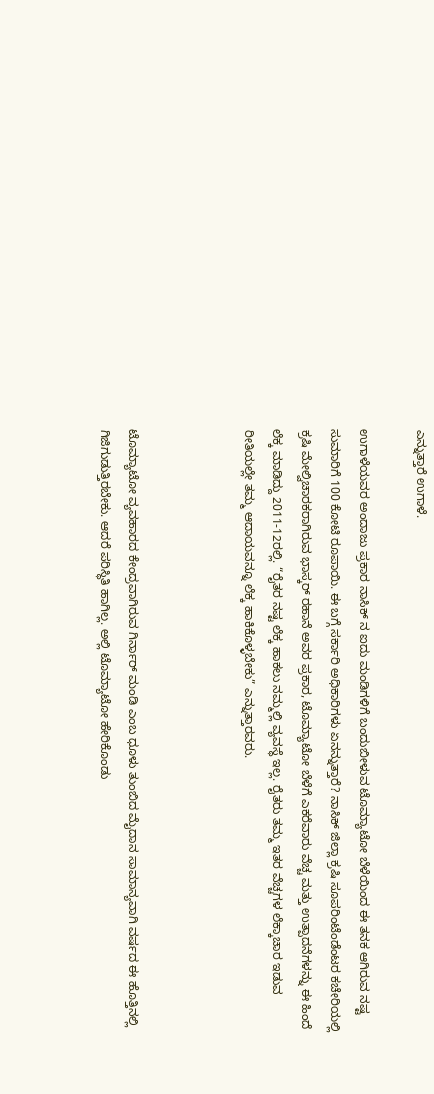ಎನ್ನುತ್ತಾರೆ ಉಗಾಳೆ.

ಉಗಾಳೆಯವರ ಅಂದಾಜು ಪ್ರಕಾರ ನಾಸಿಕ್ ನ ಐದು ಮಂಡಿಗಳಿಗೆ ಬಂದುಬೀಳುವ ಟೊಮ್ಯಾಟೋ ಬೆಳೆಯಿಂದ ಈ ತನಕ ಆಗಿರುವ ನಷ್ಟ ಸುಮಾರಿಗೆ 100 ಕೋಟಿ ರೂಪಾಯಿ. ಈ ಬಗ್ಗೆ ಸರ್ಕಾರಿ ಅಧಿಕಾರಿಗಳು ಏನನ್ನುತ್ತಾರೆ? ನಾಸಿಕ್ ಜಿಲ್ಲಾ ಕ್ರಷಿ ಸೂಪರಿಂಟೆಂಡೆಂಟರ ಕಚೇರಿಯಲ್ಲಿ ಕ್ರಷಿ ಮೇಲ್ವಿಚಾರಕರಾಗಿರುವ ಭಾಸ್ಕರ್ ರಹಾನೆ ಅವರ ಪ್ರಕಾರ, ಟೊಮ್ಯಾಟೋ ಬೆಳೆಗೆ ಎಕರೆವಾರು ವೆಚ್ಚ ಮತ್ತು ಉತ್ಪಾದನೆಗಳನ್ನು ಈ ಹಿಂದೆ ಲೆಕ್ಕ ಮಾಡಿದ್ದು 2011-12ರಲ್ಲಿ. “ರೈತರ ನಷ್ಟ ಲೆಕ್ಕ ಹಾಕಲು ನಮ್ಮಲ್ಲಿ ವ್ಯವಸ್ಥೆ ಇಲ್ಲ. ರೈತರು ತಮ್ಮ ಇತರ ವೆಚ್ಚಗಳ ಲೆಕ್ಕಾಚಾರ ಇಡುವ ರೀತಿಯಲ್ಲೇ ತಮ್ಮ ಆದಾಯವನ್ನೂ ಲೆಕ್ಕ ಹಾಕಿಕೊಳ್ಳಬೇಕು” ಎನ್ನುತ್ತಾರವರು.



ಟೊಮ್ಯಾಟೋ ವ್ಯವಹಾರದ ಕೇಂದ್ರವಾಗಿರುವ ಗಿರ್ನಾರ್ ಮಂಡಿ ಎಂಬ ಧೂಳು ತುಂಬಿದ ಮೈದಾನ ಸಾಮಾನ್ಯವಾಗಿ ವರ್ಷದ ಈ ಹೊತ್ತಿನಲ್ಲಿ ಗಿಜಿಗುಡುತ್ತಿರಬೇಕು. ಆದರೆ ಪರಿಸ್ಥಿತಿ ಹಾಗಿಲ್ಲ. ಅಲ್ಲಿ ಟೊಮ್ಯಾಟೋ ಹೇರಿಕೊಂಡು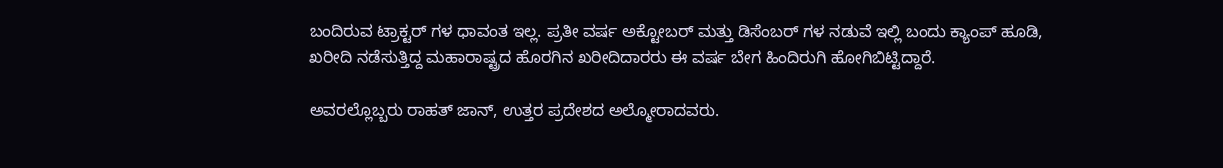ಬಂದಿರುವ ಟ್ರಾಕ್ಟರ್ ಗಳ ಧಾವಂತ ಇಲ್ಲ. ಪ್ರತೀ ವರ್ಷ ಅಕ್ಟೋಬರ್ ಮತ್ತು ಡಿಸೆಂಬರ್ ಗಳ ನಡುವೆ ಇಲ್ಲಿ ಬಂದು ಕ್ಯಾಂಪ್ ಹೂಡಿ, ಖರೀದಿ ನಡೆಸುತ್ತಿದ್ದ ಮಹಾರಾಷ್ಟ್ರದ ಹೊರಗಿನ ಖರೀದಿದಾರರು ಈ ವರ್ಷ ಬೇಗ ಹಿಂದಿರುಗಿ ಹೋಗಿಬಿಟ್ಟಿದ್ದಾರೆ.

ಅವರಲ್ಲೊಬ್ಬರು ರಾಹತ್ ಜಾನ್, ಉತ್ತರ ಪ್ರದೇಶದ ಅಲ್ಮೋರಾದವರು.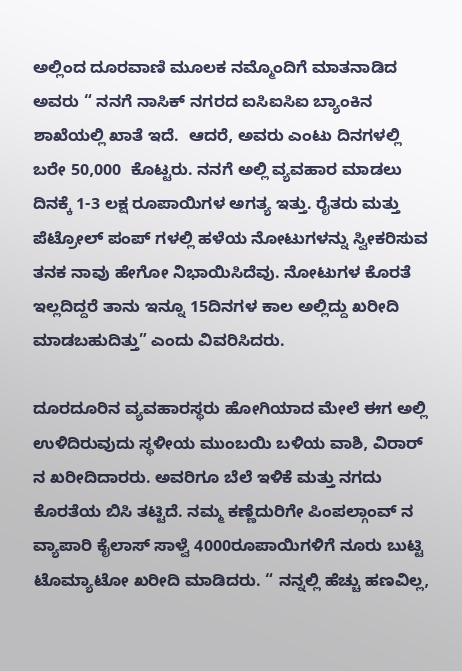ಅಲ್ಲಿಂದ ದೂರವಾಣಿ ಮೂಲಕ ನಮ್ಮೊಂದಿಗೆ ಮಾತನಾಡಿದ ಅವರು “ ನನಗೆ ನಾಸಿಕ್ ನಗರದ ಐಸಿಐಸಿಐ ಬ್ಯಾಂಕಿನ ಶಾಖೆಯಲ್ಲಿ ಖಾತೆ ಇದೆ.  ಆದರೆ, ಅವರು ಎಂಟು ದಿನಗಳಲ್ಲಿ ಬರೇ 50,000  ಕೊಟ್ಟರು. ನನಗೆ ಅಲ್ಲಿ ವ್ಯವಹಾರ ಮಾಡಲು ದಿನಕ್ಕೆ 1-3 ಲಕ್ಷ ರೂಪಾಯಿಗಳ ಅಗತ್ಯ ಇತ್ತು. ರೈತರು ಮತ್ತು ಪೆಟ್ರೋಲ್ ಪಂಪ್ ಗಳಲ್ಲಿ ಹಳೆಯ ನೋಟುಗಳನ್ನು ಸ್ವೀಕರಿಸುವ ತನಕ ನಾವು ಹೇಗೋ ನಿಭಾಯಿಸಿದೆವು. ನೋಟುಗಳ ಕೊರತೆ ಇಲ್ಲದಿದ್ದರೆ ತಾನು ಇನ್ನೂ 15ದಿನಗಳ ಕಾಲ ಅಲ್ಲಿದ್ದು ಖರೀದಿ ಮಾಡಬಹುದಿತ್ತು” ಎಂದು ವಿವರಿಸಿದರು.

ದೂರದೂರಿನ ವ್ಯವಹಾರಸ್ಥರು ಹೋಗಿಯಾದ ಮೇಲೆ ಈಗ ಅಲ್ಲಿ ಉಳಿದಿರುವುದು ಸ್ಥಳೀಯ ಮುಂಬಯಿ ಬಳಿಯ ವಾಶಿ, ವಿರಾರ್ ನ ಖರೀದಿದಾರರು. ಅವರಿಗೂ ಬೆಲೆ ಇಳಿಕೆ ಮತ್ತು ನಗದು ಕೊರತೆಯ ಬಿಸಿ ತಟ್ಟಿದೆ. ನಮ್ಮ ಕಣ್ಣೆದುರಿಗೇ ಪಿಂಪಲ್ಗಾಂವ್ ನ ವ್ಯಾಪಾರಿ ಕೈಲಾಸ್ ಸಾಳ್ವೆ 4000ರೂಪಾಯಿಗಳಿಗೆ ನೂರು ಬುಟ್ಟಿ ಟೊಮ್ಯಾಟೋ ಖರೀದಿ ಮಾಡಿದರು. “ ನನ್ನಲ್ಲಿ ಹೆಚ್ಚು ಹಣವಿಲ್ಲ,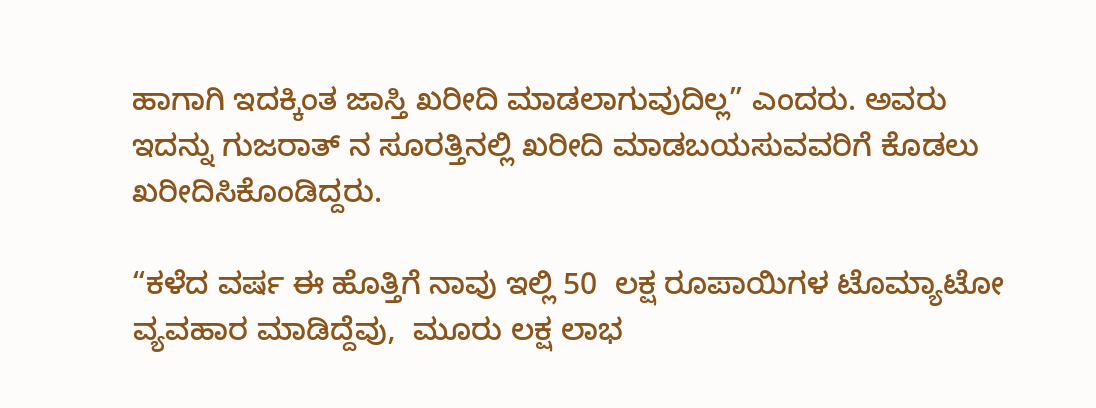ಹಾಗಾಗಿ ಇದಕ್ಕಿಂತ ಜಾಸ್ತಿ ಖರೀದಿ ಮಾಡಲಾಗುವುದಿಲ್ಲ” ಎಂದರು. ಅವರು ಇದನ್ನು ಗುಜರಾತ್ ನ ಸೂರತ್ತಿನಲ್ಲಿ ಖರೀದಿ ಮಾಡಬಯಸುವವರಿಗೆ ಕೊಡಲು ಖರೀದಿಸಿಕೊಂಡಿದ್ದರು.

“ಕಳೆದ ವರ್ಷ ಈ ಹೊತ್ತಿಗೆ ನಾವು ಇಲ್ಲಿ 50  ಲಕ್ಷ ರೂಪಾಯಿಗಳ ಟೊಮ್ಯಾಟೋ ವ್ಯವಹಾರ ಮಾಡಿದ್ದೆವು,  ಮೂರು ಲಕ್ಷ ಲಾಭ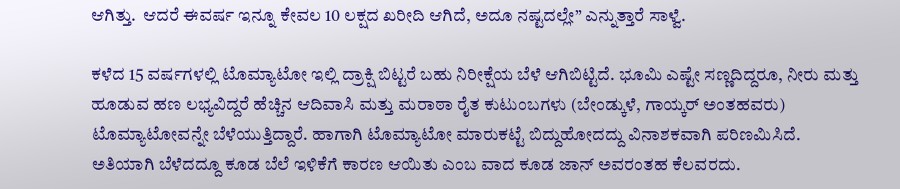ಆಗಿತ್ತು.  ಆದರೆ ಈವರ್ಷ ಇನ್ನೂ ಕೇವಲ 10 ಲಕ್ಷದ ಖರೀದಿ ಆಗಿದೆ, ಅದೂ ನಷ್ಟದಲ್ಲೇ” ಎನ್ನುತ್ತಾರೆ ಸಾಳ್ವೆ.

ಕಳೆದ 15 ವರ್ಷಗಳಲ್ಲಿ ಟೊಮ್ಯಾಟೋ ಇಲ್ಲಿ ದ್ರಾಕ್ಷಿ ಬಿಟ್ಟರೆ ಬಹು ನಿರೀಕ್ಷೆಯ ಬೆಳೆ ಆಗಿಬಿಟ್ಟಿದೆ. ಭೂಮಿ ಎಷ್ಟೇ ಸಣ್ಣದಿದ್ದರೂ, ನೀರು ಮತ್ತು ಹೂಡುವ ಹಣ ಲಭ್ಯವಿದ್ದರೆ ಹೆಚ್ಚಿನ ಆದಿವಾಸಿ ಮತ್ತು ಮರಾಠಾ ರೈತ ಕುಟುಂಬಗಳು (ಬೇಂಡ್ಕುಳೆ, ಗಾಯ್ಕರ್ ಅಂತಹವರು) ಟೊಮ್ಯಾಟೋವನ್ನೇ ಬೆಳೆಯುತ್ತಿದ್ದಾರೆ. ಹಾಗಾಗಿ ಟೊಮ್ಯಾಟೋ ಮಾರುಕಟ್ಟೆ ಬಿದ್ದುಹೋದದ್ದು ವಿನಾಶಕವಾಗಿ ಪರಿಣಮಿಸಿದೆ. ಅತಿಯಾಗಿ ಬೆಳೆದದ್ದೂ ಕೂಡ ಬೆಲೆ ಇಳಿಕೆಗೆ ಕಾರಣ ಆಯಿತು ಎಂಬ ವಾದ ಕೂಡ ಜಾನ್ ಅವರಂತಹ ಕೆಲವರದು.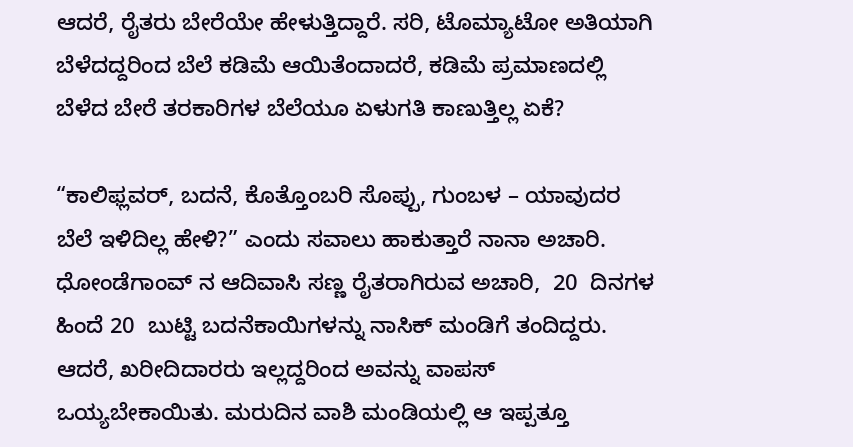ಆದರೆ, ರೈತರು ಬೇರೆಯೇ ಹೇಳುತ್ತಿದ್ದಾರೆ. ಸರಿ, ಟೊಮ್ಯಾಟೋ ಅತಿಯಾಗಿ ಬೆಳೆದದ್ದರಿಂದ ಬೆಲೆ ಕಡಿಮೆ ಆಯಿತೆಂದಾದರೆ, ಕಡಿಮೆ ಪ್ರಮಾಣದಲ್ಲಿ ಬೆಳೆದ ಬೇರೆ ತರಕಾರಿಗಳ ಬೆಲೆಯೂ ಏಳುಗತಿ ಕಾಣುತ್ತಿಲ್ಲ ಏಕೆ?

“ಕಾಲಿಫ್ಲವರ್, ಬದನೆ, ಕೊತ್ತೊಂಬರಿ ಸೊಪ್ಪು, ಗುಂಬಳ – ಯಾವುದರ ಬೆಲೆ ಇಳಿದಿಲ್ಲ ಹೇಳಿ?” ಎಂದು ಸವಾಲು ಹಾಕುತ್ತಾರೆ ನಾನಾ ಅಚಾರಿ. ಧೋಂಡೆಗಾಂವ್ ನ ಆದಿವಾಸಿ ಸಣ್ಣ ರೈತರಾಗಿರುವ ಅಚಾರಿ,  20  ದಿನಗಳ ಹಿಂದೆ 20  ಬುಟ್ಟಿ ಬದನೆಕಾಯಿಗಳನ್ನು ನಾಸಿಕ್ ಮಂಡಿಗೆ ತಂದಿದ್ದರು.  ಆದರೆ, ಖರೀದಿದಾರರು ಇಲ್ಲದ್ದರಿಂದ ಅವನ್ನು ವಾಪಸ್ ಒಯ್ಯಬೇಕಾಯಿತು. ಮರುದಿನ ವಾಶಿ ಮಂಡಿಯಲ್ಲಿ ಆ ಇಪ್ಪತ್ತೂ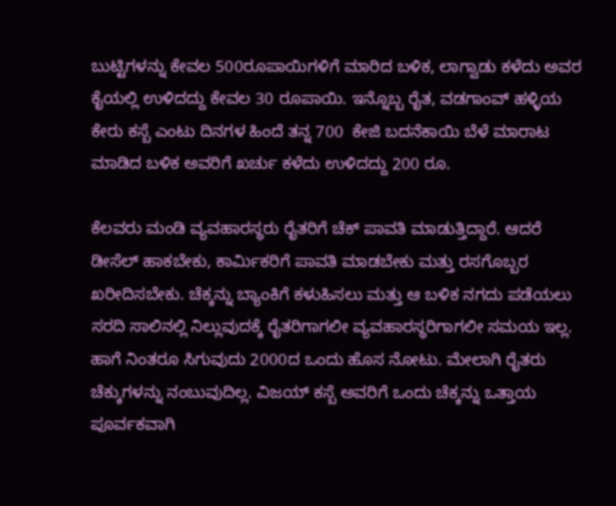ಬುಟ್ಟಿಗಳನ್ನು ಕೇವಲ 500ರೂಪಾಯಿಗಳಿಗೆ ಮಾರಿದ ಬಳಿಕ, ಲಾಗ್ವಾಡು ಕಳೆದು ಅವರ ಕೈಯಲ್ಲಿ ಉಳಿದದ್ದು ಕೇವಲ 30 ರೂಪಾಯಿ. ಇನ್ನೊಬ್ಬ ರೈತ, ವಡಗಾಂವ್ ಹಳ್ಳಿಯ ಕೇರು ಕಸ್ಬೆ ಎಂಟು ದಿನಗಳ ಹಿಂದೆ ತನ್ನ 700  ಕೇಜಿ ಬದನೆಕಾಯಿ ಬೆಳೆ ಮಾರಾಟ ಮಾಡಿದ ಬಳಿಕ ಅವರಿಗೆ ಖರ್ಚು ಕಳೆದು ಉಳಿದದ್ದು 200 ರೂ.

ಕೆಲವರು ಮಂಡಿ ವ್ಯವಹಾರಸ್ಥರು ರೈತರಿಗೆ ಚೆಕ್ ಪಾವತಿ ಮಾಡುತ್ತಿದ್ದಾರೆ. ಆದರೆ ಡೀಸೆಲ್ ಹಾಕಬೇಕು, ಕಾರ್ಮಿಕರಿಗೆ ಪಾವತಿ ಮಾಡಬೇಕು ಮತ್ತು ರಸಗೊಬ್ಬರ ಖರೀದಿಸಬೇಕು. ಚೆಕ್ಕನ್ನು ಬ್ಯಾಂಕಿಗೆ ಕಳುಹಿಸಲು ಮತ್ತು ಆ ಬಳಿಕ ನಗದು ಪಡೆಯಲು ಸರದಿ ಸಾಲಿನಲ್ಲಿ ನಿಲ್ಲುವುದಕ್ಕೆ ರೈತರಿಗಾಗಲೀ ವ್ಯವಹಾರಸ್ಥರಿಗಾಗಲೀ ಸಮಯ ಇಲ್ಲ. ಹಾಗೆ ನಿಂತರೂ ಸಿಗುವುದು 2000ದ ಒಂದು ಹೊಸ ನೋಟು. ಮೇಲಾಗಿ ರೈತರು ಚೆಕ್ಕುಗಳನ್ನು ನಂಬುವುದಿಲ್ಲ. ವಿಜಯ್ ಕಸ್ಬೆ ಅವರಿಗೆ ಒಂದು ಚೆಕ್ಕನ್ನು ಒತ್ತಾಯ ಪೂರ್ವಕವಾಗಿ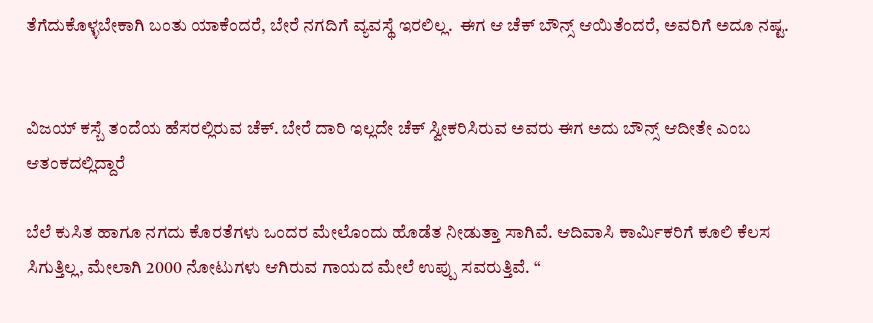ತೆಗೆದುಕೊಳ್ಳಬೇಕಾಗಿ ಬಂತು ಯಾಕೆಂದರೆ, ಬೇರೆ ನಗದಿಗೆ ವ್ಯವಸ್ಥೆ ಇರಲಿಲ್ಲ.  ಈಗ ಆ ಚೆಕ್ ಬೌನ್ಸ್ ಆಯಿತೆಂದರೆ, ಅವರಿಗೆ ಅದೂ ನಷ್ಟ.


ವಿಜಯ್ ಕಸ್ಬೆ ತಂದೆಯ ಹೆಸರಲ್ಲಿರುವ ಚೆಕ್. ಬೇರೆ ದಾರಿ ಇಲ್ಲದೇ ಚೆಕ್ ಸ್ವೀಕರಿಸಿರುವ ಅವರು ಈಗ ಅದು ಬೌನ್ಸ್ ಆದೀತೇ ಎಂಬ ಆತಂಕದಲ್ಲಿದ್ದಾರೆ

ಬೆಲೆ ಕುಸಿತ ಹಾಗೂ ನಗದು ಕೊರತೆಗಳು ಒಂದರ ಮೇಲೊಂದು ಹೊಡೆತ ನೀಡುತ್ತಾ ಸಾಗಿವೆ. ಆದಿವಾಸಿ ಕಾರ್ಮಿಕರಿಗೆ ಕೂಲಿ ಕೆಲಸ ಸಿಗುತ್ತಿಲ್ಲ, ಮೇಲಾಗಿ 2000 ನೋಟುಗಳು ಆಗಿರುವ ಗಾಯದ ಮೇಲೆ ಉಪ್ಪು ಸವರುತ್ತಿವೆ. “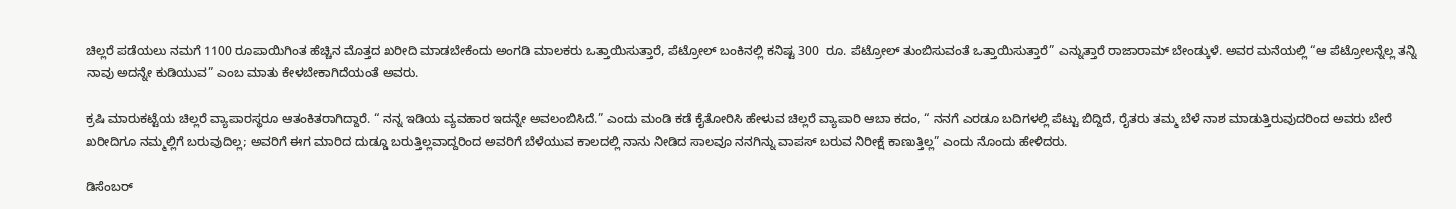ಚಿಲ್ಲರೆ ಪಡೆಯಲು ನಮಗೆ 1100 ರೂಪಾಯಿಗಿಂತ ಹೆಚ್ಚಿನ ಮೊತ್ತದ ಖರೀದಿ ಮಾಡಬೇಕೆಂದು ಅಂಗಡಿ ಮಾಲಕರು ಒತ್ತಾಯಿಸುತ್ತಾರೆ, ಪೆಟ್ರೋಲ್ ಬಂಕಿನಲ್ಲಿ ಕನಿಷ್ಟ 300  ರೂ. ಪೆಟ್ರೋಲ್ ತುಂಬಿಸುವಂತೆ ಒತ್ತಾಯಿಸುತ್ತಾರೆ” ಎನ್ನುತ್ತಾರೆ ರಾಜಾರಾಮ್ ಬೇಂಡ್ಕುಳೆ. ಅವರ ಮನೆಯಲ್ಲಿ “ಆ ಪೆಟ್ರೋಲನ್ನೆಲ್ಲ ತನ್ನಿ ನಾವು ಅದನ್ನೇ ಕುಡಿಯುವ” ಎಂಬ ಮಾತು ಕೇಳಬೇಕಾಗಿದೆಯಂತೆ ಅವರು.

ಕ್ರಷಿ ಮಾರುಕಟ್ಟೆಯ ಚಿಲ್ಲರೆ ವ್ಯಾಪಾರಸ್ಥರೂ ಆತಂಕಿತರಾಗಿದ್ದಾರೆ. “ ನನ್ನ ಇಡಿಯ ವ್ಯವಹಾರ ಇದನ್ನೇ ಅವಲಂಬಿಸಿದೆ.” ಎಂದು ಮಂಡಿ ಕಡೆ ಕೈತೋರಿಸಿ ಹೇಳುವ ಚಿಲ್ಲರೆ ವ್ಯಾಪಾರಿ ಆಬಾ ಕದಂ, “ ನನಗೆ ಎರಡೂ ಬದಿಗಳಲ್ಲಿ ಪೆಟ್ಟು ಬಿದ್ದಿದೆ, ರೈತರು ತಮ್ಮ ಬೆಳೆ ನಾಶ ಮಾಡುತ್ತಿರುವುದರಿಂದ ಅವರು ಬೇರೆ ಖರೀದಿಗೂ ನಮ್ಮಲ್ಲಿಗೆ ಬರುವುದಿಲ್ಲ; ಅವರಿಗೆ ಈಗ ಮಾರಿದ ದುಡ್ಡೂ ಬರುತ್ತಿಲ್ಲವಾದ್ದರಿಂದ ಅವರಿಗೆ ಬೆಳೆಯುವ ಕಾಲದಲ್ಲಿ ನಾನು ನೀಡಿದ ಸಾಲವೂ ನನಗಿನ್ನು ವಾಪಸ್ ಬರುವ ನಿರೀಕ್ಷೆ ಕಾಣುತ್ತಿಲ್ಲ” ಎಂದು ನೊಂದು ಹೇಳಿದರು.

ಡಿಸೆಂಬರ್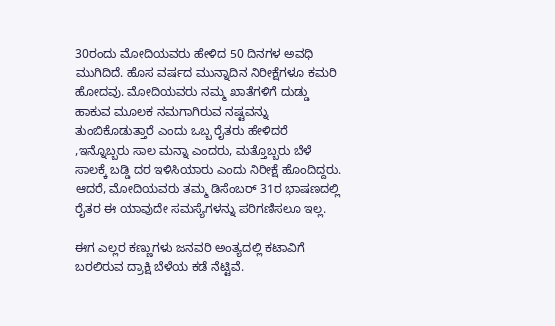30ರಂದು ಮೋದಿಯವರು ಹೇಳಿದ 50 ದಿನಗಳ ಅವಧಿ ಮುಗಿದಿದೆ. ಹೊಸ ವರ್ಷದ ಮುನ್ನಾದಿನ ನಿರೀಕ್ಷೆಗಳೂ ಕಮರಿ ಹೋದವು. ಮೋದಿಯವರು ನಮ್ಮ ಖಾತೆಗಳಿಗೆ ದುಡ್ಡು ಹಾಕುವ ಮೂಲಕ ನಮಗಾಗಿರುವ ನಷ್ಟವನ್ನು ತುಂಬಿಕೊಡುತ್ತಾರೆ ಎಂದು ಒಬ್ಬ ರೈತರು ಹೇಳಿದರೆ ,ಇನ್ನೊಬ್ಬರು ಸಾಲ ಮನ್ನಾ ಎಂದರು, ಮತ್ತೊಬ್ಬರು ಬೆಳೆ ಸಾಲಕ್ಕೆ ಬಡ್ಡಿ ದರ ಇಳಿಸಿಯಾರು ಎಂದು ನಿರೀಕ್ಷೆ ಹೊಂದಿದ್ದರು. ಆದರೆ, ಮೋದಿಯವರು ತಮ್ಮ ಡಿಸೆಂಬರ್ 31ರ ಭಾಷಣದಲ್ಲಿ ರೈತರ ಈ ಯಾವುದೇ ಸಮಸ್ಯೆಗಳನ್ನು ಪರಿಗಣಿಸಲೂ ಇಲ್ಲ.

ಈಗ ಎಲ್ಲರ ಕಣ್ಣುಗಳು ಜನವರಿ ಅಂತ್ಯದಲ್ಲಿ ಕಟಾವಿಗೆ ಬರಲಿರುವ ದ್ರಾಕ್ಷಿ ಬೆಳೆಯ ಕಡೆ ನೆಟ್ಟಿವೆ.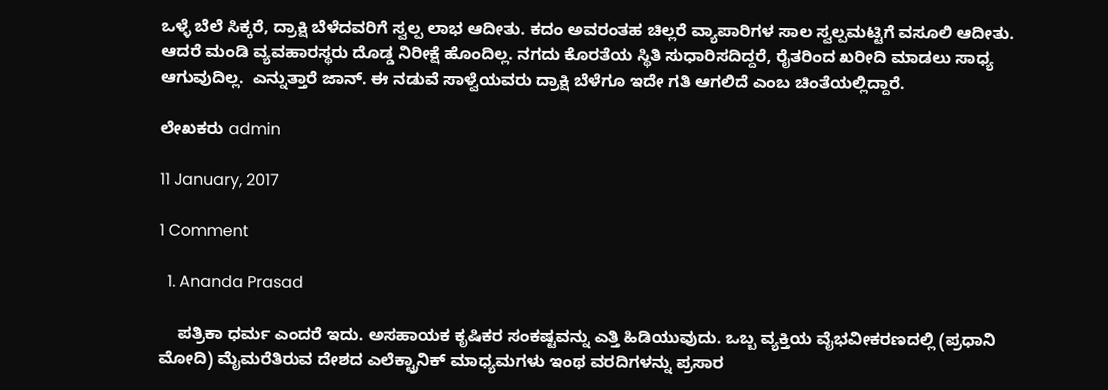ಒಳ್ಳೆ ಬೆಲೆ ಸಿಕ್ಕರೆ, ದ್ರಾಕ್ಷಿ ಬೆಳೆದವರಿಗೆ ಸ್ವಲ್ಪ ಲಾಭ ಆದೀತು. ಕದಂ ಅವರಂತಹ ಚಿಲ್ಲರೆ ವ್ಯಾಪಾರಿಗಳ ಸಾಲ ಸ್ವಲ್ಪಮಟ್ಟಿಗೆ ವಸೂಲಿ ಆದೀತು. ಆದರೆ ಮಂಡಿ ವ್ಯವಹಾರಸ್ಥರು ದೊಡ್ಡ ನಿರೀಕ್ಷೆ ಹೊಂದಿಲ್ಲ. ನಗದು ಕೊರತೆಯ ಸ್ಥಿತಿ ಸುಧಾರಿಸದಿದ್ದರೆ, ರೈತರಿಂದ ಖರೀದಿ ಮಾಡಲು ಸಾಧ್ಯ ಆಗುವುದಿಲ್ಲ.  ಎನ್ನುತ್ತಾರೆ ಜಾನ್. ಈ ನಡುವೆ ಸಾಳ್ವೆಯವರು ದ್ರಾಕ್ಷಿ ಬೆಳೆಗೂ ಇದೇ ಗತಿ ಆಗಲಿದೆ ಎಂಬ ಚಿಂತೆಯಲ್ಲಿದ್ದಾರೆ.

ಲೇಖಕರು admin

11 January, 2017

1 Comment

  1. Ananda Prasad

    ಪತ್ರಿಕಾ ಧರ್ಮ ಎಂದರೆ ಇದು. ಅಸಹಾಯಕ ಕೃಷಿಕರ ಸಂಕಷ್ಟವನ್ನು ಎತ್ತಿ ಹಿಡಿಯುವುದು. ಒಬ್ಬ ವ್ಯಕ್ತಿಯ ವೈಭವೀಕರಣದಲ್ಲಿ (ಪ್ರಧಾನಿ ಮೋದಿ) ಮೈಮರೆತಿರುವ ದೇಶದ ಎಲೆಕ್ಟ್ರಾನಿಕ್ ಮಾಧ್ಯಮಗಳು ಇಂಥ ವರದಿಗಳನ್ನು ಪ್ರಸಾರ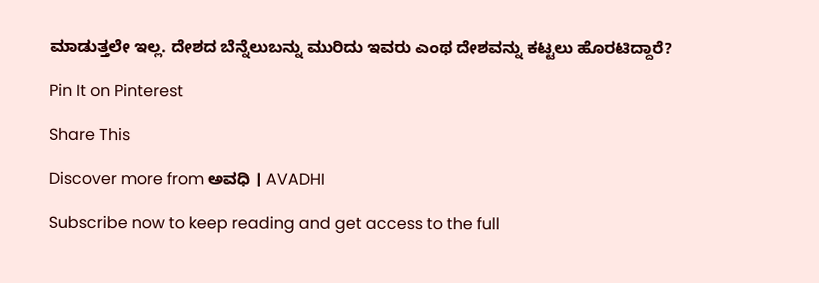ಮಾಡುತ್ತಲೇ ಇಲ್ಲ. ದೇಶದ ಬೆನ್ನೆಲುಬನ್ನು ಮುರಿದು ಇವರು ಎಂಥ ದೇಶವನ್ನು ಕಟ್ಟಲು ಹೊರಟಿದ್ದಾರೆ?

Pin It on Pinterest

Share This

Discover more from ಅವಧಿ । AVADHI

Subscribe now to keep reading and get access to the full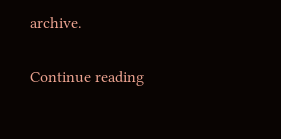archive.

Continue reading